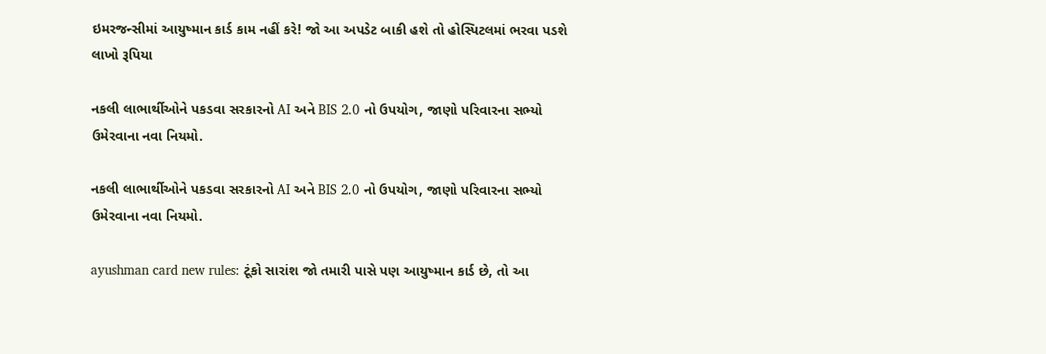ઇમરજન્સીમાં આયુષ્માન કાર્ડ કામ નહીં કરે! જો આ અપડેટ બાકી હશે તો હોસ્પિટલમાં ભરવા પડશે લાખો રૂપિયા

નકલી લાભાર્થીઓને પકડવા સરકારનો AI અને BIS 2.0 નો ઉપયોગ, જાણો પરિવારના સભ્યો ઉમેરવાના નવા નિયમો.

નકલી લાભાર્થીઓને પકડવા સરકારનો AI અને BIS 2.0 નો ઉપયોગ, જાણો પરિવારના સભ્યો ઉમેરવાના નવા નિયમો.

ayushman card new rules: ટૂંકો સારાંશ જો તમારી પાસે પણ આયુષ્માન કાર્ડ છે, તો આ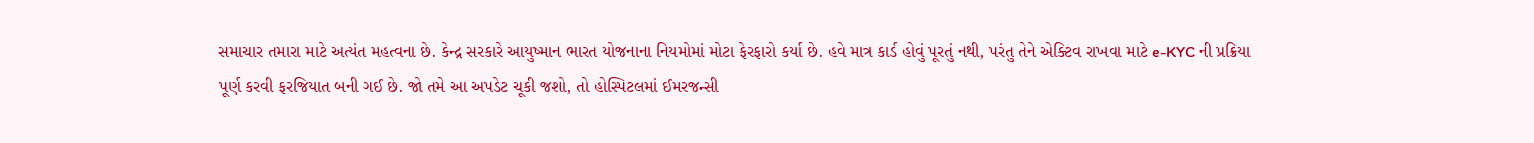સમાચાર તમારા માટે અત્યંત મહત્વના છે. કેન્દ્ર સરકારે આયુષ્માન ભારત યોજનાના નિયમોમાં મોટા ફેરફારો કર્યા છે. હવે માત્ર કાર્ડ હોવું પૂરતું નથી, પરંતુ તેને એક્ટિવ રાખવા માટે e-KYC ની પ્રક્રિયા પૂર્ણ કરવી ફરજિયાત બની ગઈ છે. જો તમે આ અપડેટ ચૂકી જશો, તો હોસ્પિટલમાં ઈમરજન્સી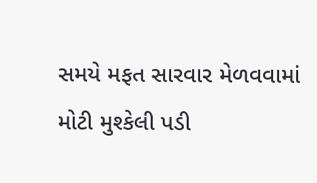સમયે મફત સારવાર મેળવવામાં મોટી મુશ્કેલી પડી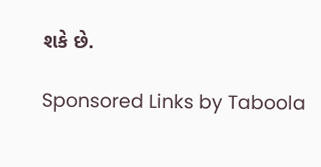શકે છે.

Sponsored Links by Taboola